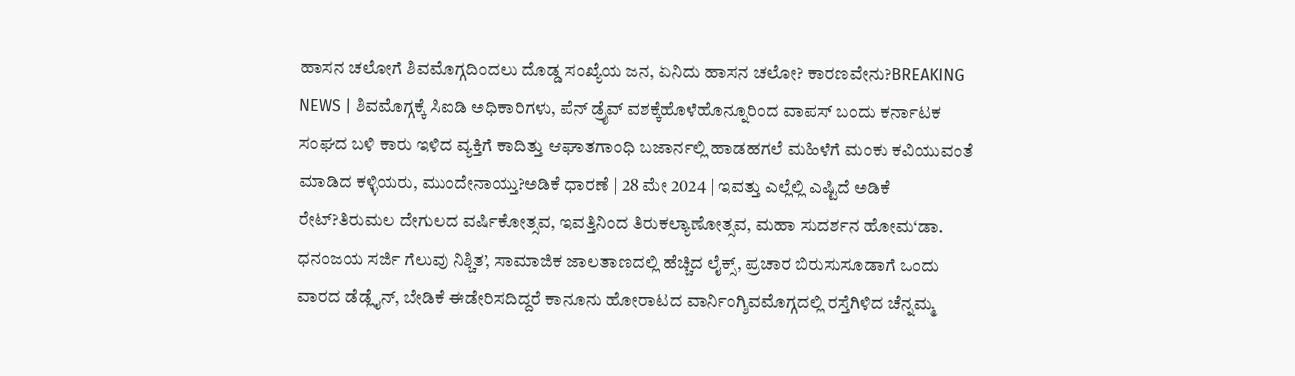ಹಾಸನ ಚಲೋಗೆ ಶಿವಮೊಗ್ಗದಿಂದಲು ದೊಡ್ಡ ಸಂಖ್ಯೆಯ ಜನ, ಏನಿದು ಹಾಸನ ಚಲೋ? ಕಾರಣವೇನು?BREAKING NEWS | ಶಿವಮೊಗ್ಗಕ್ಕೆ ಸಿಐಡಿ ಅಧಿಕಾರಿಗಳು, ಪೆನ್ ಡ್ರೈವ್ ವಶಕ್ಕೆಹೊಳೆಹೊನ್ನೂರಿಂದ ವಾಪಸ್ ಬಂದು ಕರ್ನಾಟಕ ಸಂಘದ ಬಳಿ ಕಾರು ಇಳಿದ ವ್ಯಕ್ತಿಗೆ ಕಾದಿತ್ತು ಆಘಾತಗಾಂಧಿ ಬಜಾರ್ನಲ್ಲಿ ಹಾಡಹಗಲೆ ಮಹಿಳೆಗೆ ಮಂಕು ಕವಿಯುವಂತೆ ಮಾಡಿದ ಕಳ್ಳಿಯರು, ಮುಂದೇನಾಯ್ತು?ಅಡಿಕೆ ಧಾರಣೆ | 28 ಮೇ 2024 | ಇವತ್ತು ಎಲ್ಲೆಲ್ಲಿ ಎಷ್ಟಿದೆ ಅಡಿಕೆ ರೇಟ್?ತಿರುಮಲ ದೇಗುಲದ ವರ್ಷಿಕೋತ್ಸವ, ಇವತ್ತಿನಿಂದ ತಿರುಕಲ್ಯಾಣೋತ್ಸವ, ಮಹಾ ಸುದರ್ಶನ ಹೋಮ‘ಡಾ. ಧನಂಜಯ ಸರ್ಜಿ ಗೆಲುವು ನಿಶ್ಚಿತ’, ಸಾಮಾಜಿಕ ಜಾಲತಾಣದಲ್ಲಿ ಹೆಚ್ಚಿದ ಲೈಕ್ಸ್, ಪ್ರಚಾರ ಬಿರುಸುಸೂಡಾಗೆ ಒಂದು ವಾರದ ಡೆಡ್ಲೈನ್, ಬೇಡಿಕೆ ಈಡೇರಿಸದಿದ್ದರೆ ಕಾನೂನು ಹೋರಾಟದ ವಾರ್ನಿಂಗ್ಶಿವಮೊಗ್ಗದಲ್ಲಿ ರಸ್ತೆಗಿಳಿದ ಚೆನ್ನಮ್ಮ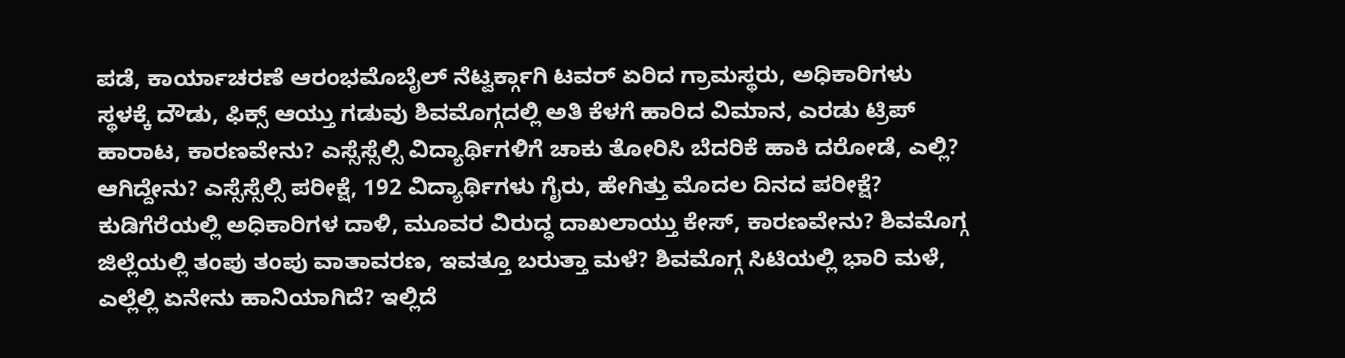ಪಡೆ, ಕಾರ್ಯಾಚರಣೆ ಆರಂಭಮೊಬೈಲ್ ನೆಟ್ವರ್ಕ್ಗಾಗಿ ಟವರ್ ಏರಿದ ಗ್ರಾಮಸ್ಥರು, ಅಧಿಕಾರಿಗಳು ಸ್ಥಳಕ್ಕೆ ದೌಡು, ಫಿಕ್ಸ್ ಆಯ್ತು ಗಡುವು ಶಿವಮೊಗ್ಗದಲ್ಲಿ ಅತಿ ಕೆಳಗೆ ಹಾರಿದ ವಿಮಾನ, ಎರಡು ಟ್ರಿಪ್ ಹಾರಾಟ, ಕಾರಣವೇನು? ಎಸ್ಸೆಸ್ಸೆಲ್ಸಿ ವಿದ್ಯಾರ್ಥಿಗಳಿಗೆ ಚಾಕು ತೋರಿಸಿ ಬೆದರಿಕೆ ಹಾಕಿ ದರೋಡೆ, ಎಲ್ಲಿ? ಆಗಿದ್ದೇನು? ಎಸ್ಸೆಸ್ಸೆಲ್ಸಿ ಪರೀಕ್ಷೆ, 192 ವಿದ್ಯಾರ್ಥಿಗಳು ಗೈರು, ಹೇಗಿತ್ತು ಮೊದಲ ದಿನದ ಪರೀಕ್ಷೆ? ಕುಡಿಗೆರೆಯಲ್ಲಿ ಅಧಿಕಾರಿಗಳ ದಾಳಿ, ಮೂವರ ವಿರುದ್ಧ ದಾಖಲಾಯ್ತು ಕೇಸ್, ಕಾರಣವೇನು? ಶಿವಮೊಗ್ಗ ಜಿಲ್ಲೆಯಲ್ಲಿ ತಂಪು ತಂಪು ವಾತಾವರಣ, ಇವತ್ತೂ ಬರುತ್ತಾ ಮಳೆ? ಶಿವಮೊಗ್ಗ ಸಿಟಿಯಲ್ಲಿ ಭಾರಿ ಮಳೆ, ಎಲ್ಲೆಲ್ಲಿ ಏನೇನು ಹಾನಿಯಾಗಿದೆ? ಇಲ್ಲಿದೆ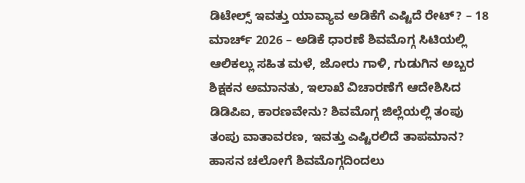ಡಿಟೇಲ್ಸ್ ಇವತ್ತು ಯಾವ್ಯಾವ ಅಡಿಕೆಗೆ ಎಷ್ಟಿದೆ ರೇಟ್? – 18 ಮಾರ್ಚ್ 2026 – ಅಡಿಕೆ ಧಾರಣೆ ಶಿವಮೊಗ್ಗ ಸಿಟಿಯಲ್ಲಿ ಆಲಿಕಲ್ಲು ಸಹಿತ ಮಳೆ, ಜೋರು ಗಾಳಿ, ಗುಡುಗಿನ ಅಬ್ಬರ ಶಿಕ್ಷಕನ ಅಮಾನತು, ಇಲಾಖೆ ವಿಚಾರಣೆಗೆ ಆದೇಶಿಸಿದ ಡಿಡಿಪಿಐ, ಕಾರಣವೇನು? ಶಿವಮೊಗ್ಗ ಜಿಲ್ಲೆಯಲ್ಲಿ ತಂಪು ತಂಪು ವಾತಾವರಣ, ಇವತ್ತು ಎಷ್ಟಿರಲಿದೆ ತಾಪಮಾನ?
ಹಾಸನ ಚಲೋಗೆ ಶಿವಮೊಗ್ಗದಿಂದಲು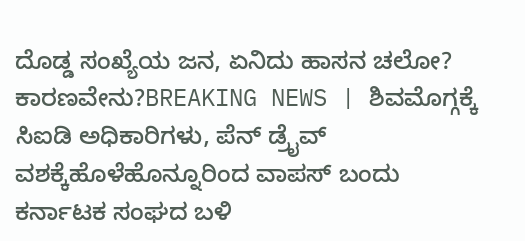ದೊಡ್ಡ ಸಂಖ್ಯೆಯ ಜನ, ಏನಿದು ಹಾಸನ ಚಲೋ? ಕಾರಣವೇನು?BREAKING NEWS | ಶಿವಮೊಗ್ಗಕ್ಕೆ ಸಿಐಡಿ ಅಧಿಕಾರಿಗಳು, ಪೆನ್ ಡ್ರೈವ್ ವಶಕ್ಕೆಹೊಳೆಹೊನ್ನೂರಿಂದ ವಾಪಸ್ ಬಂದು ಕರ್ನಾಟಕ ಸಂಘದ ಬಳಿ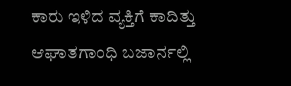ಕಾರು ಇಳಿದ ವ್ಯಕ್ತಿಗೆ ಕಾದಿತ್ತು ಆಘಾತಗಾಂಧಿ ಬಜಾರ್ನಲ್ಲಿ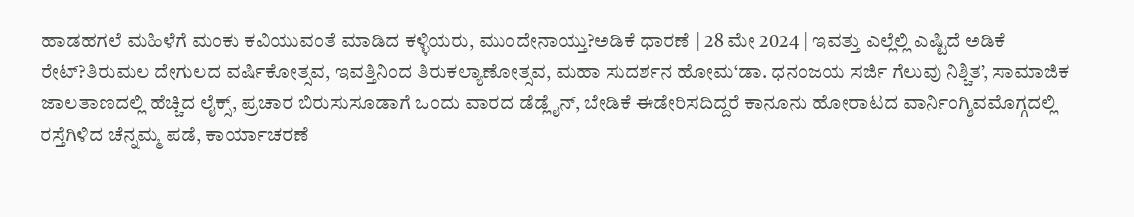ಹಾಡಹಗಲೆ ಮಹಿಳೆಗೆ ಮಂಕು ಕವಿಯುವಂತೆ ಮಾಡಿದ ಕಳ್ಳಿಯರು, ಮುಂದೇನಾಯ್ತು?ಅಡಿಕೆ ಧಾರಣೆ | 28 ಮೇ 2024 | ಇವತ್ತು ಎಲ್ಲೆಲ್ಲಿ ಎಷ್ಟಿದೆ ಅಡಿಕೆ ರೇಟ್?ತಿರುಮಲ ದೇಗುಲದ ವರ್ಷಿಕೋತ್ಸವ, ಇವತ್ತಿನಿಂದ ತಿರುಕಲ್ಯಾಣೋತ್ಸವ, ಮಹಾ ಸುದರ್ಶನ ಹೋಮ‘ಡಾ. ಧನಂಜಯ ಸರ್ಜಿ ಗೆಲುವು ನಿಶ್ಚಿತ’, ಸಾಮಾಜಿಕ ಜಾಲತಾಣದಲ್ಲಿ ಹೆಚ್ಚಿದ ಲೈಕ್ಸ್, ಪ್ರಚಾರ ಬಿರುಸುಸೂಡಾಗೆ ಒಂದು ವಾರದ ಡೆಡ್ಲೈನ್, ಬೇಡಿಕೆ ಈಡೇರಿಸದಿದ್ದರೆ ಕಾನೂನು ಹೋರಾಟದ ವಾರ್ನಿಂಗ್ಶಿವಮೊಗ್ಗದಲ್ಲಿ ರಸ್ತೆಗಿಳಿದ ಚೆನ್ನಮ್ಮ ಪಡೆ, ಕಾರ್ಯಾಚರಣೆ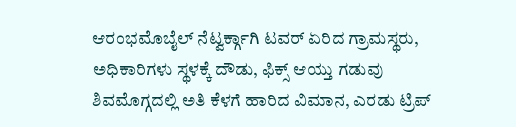ಆರಂಭಮೊಬೈಲ್ ನೆಟ್ವರ್ಕ್ಗಾಗಿ ಟವರ್ ಏರಿದ ಗ್ರಾಮಸ್ಥರು, ಅಧಿಕಾರಿಗಳು ಸ್ಥಳಕ್ಕೆ ದೌಡು, ಫಿಕ್ಸ್ ಆಯ್ತು ಗಡುವು ಶಿವಮೊಗ್ಗದಲ್ಲಿ ಅತಿ ಕೆಳಗೆ ಹಾರಿದ ವಿಮಾನ, ಎರಡು ಟ್ರಿಪ್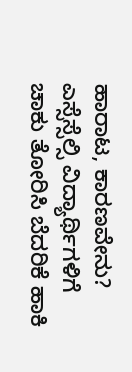ಹಾರಾಟ, ಕಾರಣವೇನು? ಎಸ್ಸೆಸ್ಸೆಲ್ಸಿ ವಿದ್ಯಾರ್ಥಿಗಳಿಗೆ ಚಾಕು ತೋರಿಸಿ ಬೆದರಿಕೆ ಹಾಕಿ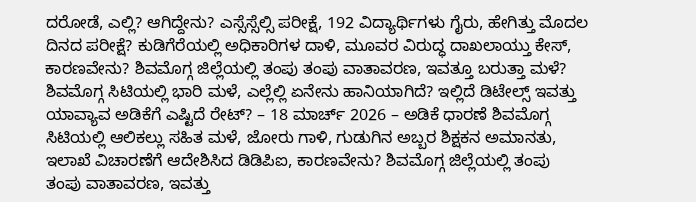ದರೋಡೆ, ಎಲ್ಲಿ? ಆಗಿದ್ದೇನು? ಎಸ್ಸೆಸ್ಸೆಲ್ಸಿ ಪರೀಕ್ಷೆ, 192 ವಿದ್ಯಾರ್ಥಿಗಳು ಗೈರು, ಹೇಗಿತ್ತು ಮೊದಲ ದಿನದ ಪರೀಕ್ಷೆ? ಕುಡಿಗೆರೆಯಲ್ಲಿ ಅಧಿಕಾರಿಗಳ ದಾಳಿ, ಮೂವರ ವಿರುದ್ಧ ದಾಖಲಾಯ್ತು ಕೇಸ್, ಕಾರಣವೇನು? ಶಿವಮೊಗ್ಗ ಜಿಲ್ಲೆಯಲ್ಲಿ ತಂಪು ತಂಪು ವಾತಾವರಣ, ಇವತ್ತೂ ಬರುತ್ತಾ ಮಳೆ? ಶಿವಮೊಗ್ಗ ಸಿಟಿಯಲ್ಲಿ ಭಾರಿ ಮಳೆ, ಎಲ್ಲೆಲ್ಲಿ ಏನೇನು ಹಾನಿಯಾಗಿದೆ? ಇಲ್ಲಿದೆ ಡಿಟೇಲ್ಸ್ ಇವತ್ತು ಯಾವ್ಯಾವ ಅಡಿಕೆಗೆ ಎಷ್ಟಿದೆ ರೇಟ್? – 18 ಮಾರ್ಚ್ 2026 – ಅಡಿಕೆ ಧಾರಣೆ ಶಿವಮೊಗ್ಗ ಸಿಟಿಯಲ್ಲಿ ಆಲಿಕಲ್ಲು ಸಹಿತ ಮಳೆ, ಜೋರು ಗಾಳಿ, ಗುಡುಗಿನ ಅಬ್ಬರ ಶಿಕ್ಷಕನ ಅಮಾನತು, ಇಲಾಖೆ ವಿಚಾರಣೆಗೆ ಆದೇಶಿಸಿದ ಡಿಡಿಪಿಐ, ಕಾರಣವೇನು? ಶಿವಮೊಗ್ಗ ಜಿಲ್ಲೆಯಲ್ಲಿ ತಂಪು ತಂಪು ವಾತಾವರಣ, ಇವತ್ತು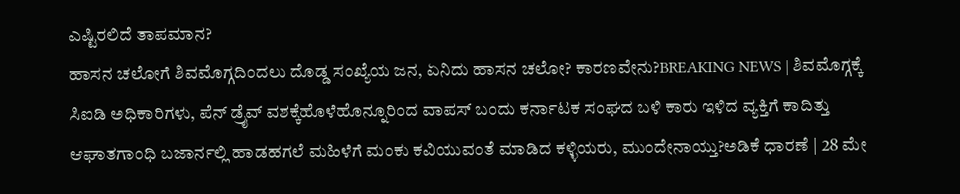ಎಷ್ಟಿರಲಿದೆ ತಾಪಮಾನ?
ಹಾಸನ ಚಲೋಗೆ ಶಿವಮೊಗ್ಗದಿಂದಲು ದೊಡ್ಡ ಸಂಖ್ಯೆಯ ಜನ, ಏನಿದು ಹಾಸನ ಚಲೋ? ಕಾರಣವೇನು?BREAKING NEWS | ಶಿವಮೊಗ್ಗಕ್ಕೆ ಸಿಐಡಿ ಅಧಿಕಾರಿಗಳು, ಪೆನ್ ಡ್ರೈವ್ ವಶಕ್ಕೆಹೊಳೆಹೊನ್ನೂರಿಂದ ವಾಪಸ್ ಬಂದು ಕರ್ನಾಟಕ ಸಂಘದ ಬಳಿ ಕಾರು ಇಳಿದ ವ್ಯಕ್ತಿಗೆ ಕಾದಿತ್ತು ಆಘಾತಗಾಂಧಿ ಬಜಾರ್ನಲ್ಲಿ ಹಾಡಹಗಲೆ ಮಹಿಳೆಗೆ ಮಂಕು ಕವಿಯುವಂತೆ ಮಾಡಿದ ಕಳ್ಳಿಯರು, ಮುಂದೇನಾಯ್ತು?ಅಡಿಕೆ ಧಾರಣೆ | 28 ಮೇ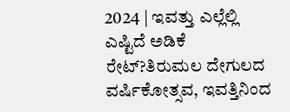2024 | ಇವತ್ತು ಎಲ್ಲೆಲ್ಲಿ ಎಷ್ಟಿದೆ ಅಡಿಕೆ ರೇಟ್?ತಿರುಮಲ ದೇಗುಲದ ವರ್ಷಿಕೋತ್ಸವ, ಇವತ್ತಿನಿಂದ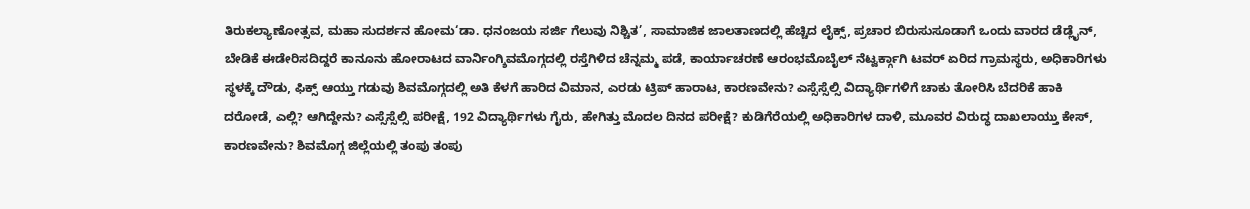ತಿರುಕಲ್ಯಾಣೋತ್ಸವ, ಮಹಾ ಸುದರ್ಶನ ಹೋಮ‘ಡಾ. ಧನಂಜಯ ಸರ್ಜಿ ಗೆಲುವು ನಿಶ್ಚಿತ’, ಸಾಮಾಜಿಕ ಜಾಲತಾಣದಲ್ಲಿ ಹೆಚ್ಚಿದ ಲೈಕ್ಸ್, ಪ್ರಚಾರ ಬಿರುಸುಸೂಡಾಗೆ ಒಂದು ವಾರದ ಡೆಡ್ಲೈನ್, ಬೇಡಿಕೆ ಈಡೇರಿಸದಿದ್ದರೆ ಕಾನೂನು ಹೋರಾಟದ ವಾರ್ನಿಂಗ್ಶಿವಮೊಗ್ಗದಲ್ಲಿ ರಸ್ತೆಗಿಳಿದ ಚೆನ್ನಮ್ಮ ಪಡೆ, ಕಾರ್ಯಾಚರಣೆ ಆರಂಭಮೊಬೈಲ್ ನೆಟ್ವರ್ಕ್ಗಾಗಿ ಟವರ್ ಏರಿದ ಗ್ರಾಮಸ್ಥರು, ಅಧಿಕಾರಿಗಳು ಸ್ಥಳಕ್ಕೆ ದೌಡು, ಫಿಕ್ಸ್ ಆಯ್ತು ಗಡುವು ಶಿವಮೊಗ್ಗದಲ್ಲಿ ಅತಿ ಕೆಳಗೆ ಹಾರಿದ ವಿಮಾನ, ಎರಡು ಟ್ರಿಪ್ ಹಾರಾಟ, ಕಾರಣವೇನು? ಎಸ್ಸೆಸ್ಸೆಲ್ಸಿ ವಿದ್ಯಾರ್ಥಿಗಳಿಗೆ ಚಾಕು ತೋರಿಸಿ ಬೆದರಿಕೆ ಹಾಕಿ ದರೋಡೆ, ಎಲ್ಲಿ? ಆಗಿದ್ದೇನು? ಎಸ್ಸೆಸ್ಸೆಲ್ಸಿ ಪರೀಕ್ಷೆ, 192 ವಿದ್ಯಾರ್ಥಿಗಳು ಗೈರು, ಹೇಗಿತ್ತು ಮೊದಲ ದಿನದ ಪರೀಕ್ಷೆ? ಕುಡಿಗೆರೆಯಲ್ಲಿ ಅಧಿಕಾರಿಗಳ ದಾಳಿ, ಮೂವರ ವಿರುದ್ಧ ದಾಖಲಾಯ್ತು ಕೇಸ್, ಕಾರಣವೇನು? ಶಿವಮೊಗ್ಗ ಜಿಲ್ಲೆಯಲ್ಲಿ ತಂಪು ತಂಪು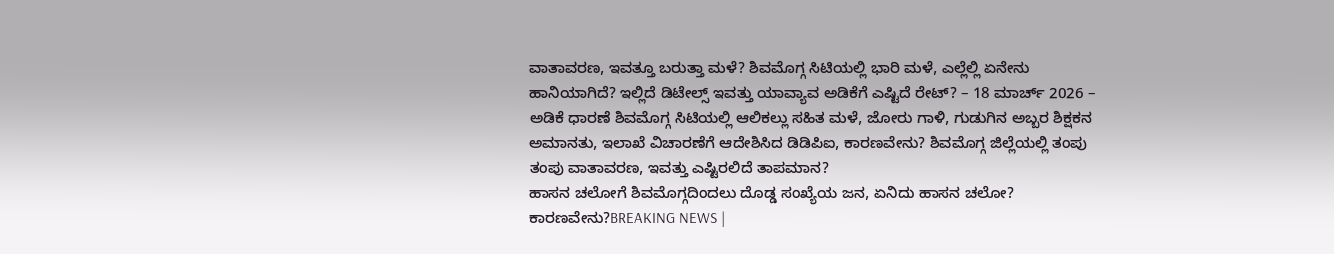ವಾತಾವರಣ, ಇವತ್ತೂ ಬರುತ್ತಾ ಮಳೆ? ಶಿವಮೊಗ್ಗ ಸಿಟಿಯಲ್ಲಿ ಭಾರಿ ಮಳೆ, ಎಲ್ಲೆಲ್ಲಿ ಏನೇನು ಹಾನಿಯಾಗಿದೆ? ಇಲ್ಲಿದೆ ಡಿಟೇಲ್ಸ್ ಇವತ್ತು ಯಾವ್ಯಾವ ಅಡಿಕೆಗೆ ಎಷ್ಟಿದೆ ರೇಟ್? – 18 ಮಾರ್ಚ್ 2026 – ಅಡಿಕೆ ಧಾರಣೆ ಶಿವಮೊಗ್ಗ ಸಿಟಿಯಲ್ಲಿ ಆಲಿಕಲ್ಲು ಸಹಿತ ಮಳೆ, ಜೋರು ಗಾಳಿ, ಗುಡುಗಿನ ಅಬ್ಬರ ಶಿಕ್ಷಕನ ಅಮಾನತು, ಇಲಾಖೆ ವಿಚಾರಣೆಗೆ ಆದೇಶಿಸಿದ ಡಿಡಿಪಿಐ, ಕಾರಣವೇನು? ಶಿವಮೊಗ್ಗ ಜಿಲ್ಲೆಯಲ್ಲಿ ತಂಪು ತಂಪು ವಾತಾವರಣ, ಇವತ್ತು ಎಷ್ಟಿರಲಿದೆ ತಾಪಮಾನ?
ಹಾಸನ ಚಲೋಗೆ ಶಿವಮೊಗ್ಗದಿಂದಲು ದೊಡ್ಡ ಸಂಖ್ಯೆಯ ಜನ, ಏನಿದು ಹಾಸನ ಚಲೋ? ಕಾರಣವೇನು?BREAKING NEWS |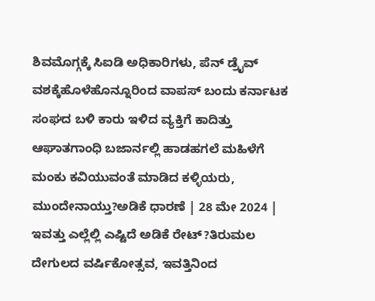ಶಿವಮೊಗ್ಗಕ್ಕೆ ಸಿಐಡಿ ಅಧಿಕಾರಿಗಳು, ಪೆನ್ ಡ್ರೈವ್ ವಶಕ್ಕೆಹೊಳೆಹೊನ್ನೂರಿಂದ ವಾಪಸ್ ಬಂದು ಕರ್ನಾಟಕ ಸಂಘದ ಬಳಿ ಕಾರು ಇಳಿದ ವ್ಯಕ್ತಿಗೆ ಕಾದಿತ್ತು ಆಘಾತಗಾಂಧಿ ಬಜಾರ್ನಲ್ಲಿ ಹಾಡಹಗಲೆ ಮಹಿಳೆಗೆ ಮಂಕು ಕವಿಯುವಂತೆ ಮಾಡಿದ ಕಳ್ಳಿಯರು, ಮುಂದೇನಾಯ್ತು?ಅಡಿಕೆ ಧಾರಣೆ | 28 ಮೇ 2024 | ಇವತ್ತು ಎಲ್ಲೆಲ್ಲಿ ಎಷ್ಟಿದೆ ಅಡಿಕೆ ರೇಟ್?ತಿರುಮಲ ದೇಗುಲದ ವರ್ಷಿಕೋತ್ಸವ, ಇವತ್ತಿನಿಂದ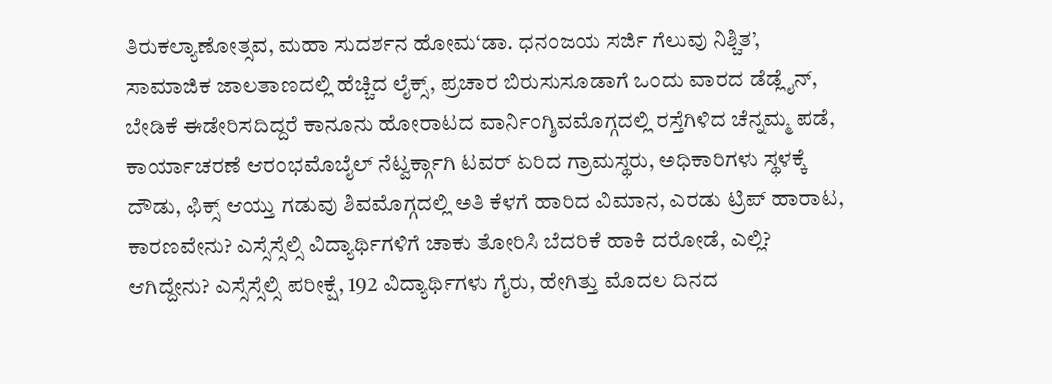ತಿರುಕಲ್ಯಾಣೋತ್ಸವ, ಮಹಾ ಸುದರ್ಶನ ಹೋಮ‘ಡಾ. ಧನಂಜಯ ಸರ್ಜಿ ಗೆಲುವು ನಿಶ್ಚಿತ’, ಸಾಮಾಜಿಕ ಜಾಲತಾಣದಲ್ಲಿ ಹೆಚ್ಚಿದ ಲೈಕ್ಸ್, ಪ್ರಚಾರ ಬಿರುಸುಸೂಡಾಗೆ ಒಂದು ವಾರದ ಡೆಡ್ಲೈನ್, ಬೇಡಿಕೆ ಈಡೇರಿಸದಿದ್ದರೆ ಕಾನೂನು ಹೋರಾಟದ ವಾರ್ನಿಂಗ್ಶಿವಮೊಗ್ಗದಲ್ಲಿ ರಸ್ತೆಗಿಳಿದ ಚೆನ್ನಮ್ಮ ಪಡೆ, ಕಾರ್ಯಾಚರಣೆ ಆರಂಭಮೊಬೈಲ್ ನೆಟ್ವರ್ಕ್ಗಾಗಿ ಟವರ್ ಏರಿದ ಗ್ರಾಮಸ್ಥರು, ಅಧಿಕಾರಿಗಳು ಸ್ಥಳಕ್ಕೆ ದೌಡು, ಫಿಕ್ಸ್ ಆಯ್ತು ಗಡುವು ಶಿವಮೊಗ್ಗದಲ್ಲಿ ಅತಿ ಕೆಳಗೆ ಹಾರಿದ ವಿಮಾನ, ಎರಡು ಟ್ರಿಪ್ ಹಾರಾಟ, ಕಾರಣವೇನು? ಎಸ್ಸೆಸ್ಸೆಲ್ಸಿ ವಿದ್ಯಾರ್ಥಿಗಳಿಗೆ ಚಾಕು ತೋರಿಸಿ ಬೆದರಿಕೆ ಹಾಕಿ ದರೋಡೆ, ಎಲ್ಲಿ? ಆಗಿದ್ದೇನು? ಎಸ್ಸೆಸ್ಸೆಲ್ಸಿ ಪರೀಕ್ಷೆ, 192 ವಿದ್ಯಾರ್ಥಿಗಳು ಗೈರು, ಹೇಗಿತ್ತು ಮೊದಲ ದಿನದ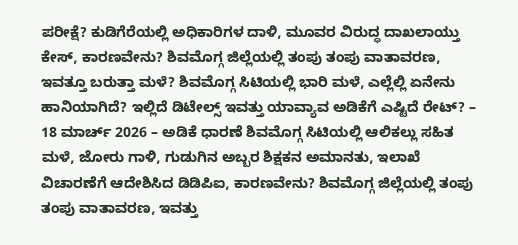ಪರೀಕ್ಷೆ? ಕುಡಿಗೆರೆಯಲ್ಲಿ ಅಧಿಕಾರಿಗಳ ದಾಳಿ, ಮೂವರ ವಿರುದ್ಧ ದಾಖಲಾಯ್ತು ಕೇಸ್, ಕಾರಣವೇನು? ಶಿವಮೊಗ್ಗ ಜಿಲ್ಲೆಯಲ್ಲಿ ತಂಪು ತಂಪು ವಾತಾವರಣ, ಇವತ್ತೂ ಬರುತ್ತಾ ಮಳೆ? ಶಿವಮೊಗ್ಗ ಸಿಟಿಯಲ್ಲಿ ಭಾರಿ ಮಳೆ, ಎಲ್ಲೆಲ್ಲಿ ಏನೇನು ಹಾನಿಯಾಗಿದೆ? ಇಲ್ಲಿದೆ ಡಿಟೇಲ್ಸ್ ಇವತ್ತು ಯಾವ್ಯಾವ ಅಡಿಕೆಗೆ ಎಷ್ಟಿದೆ ರೇಟ್? – 18 ಮಾರ್ಚ್ 2026 – ಅಡಿಕೆ ಧಾರಣೆ ಶಿವಮೊಗ್ಗ ಸಿಟಿಯಲ್ಲಿ ಆಲಿಕಲ್ಲು ಸಹಿತ ಮಳೆ, ಜೋರು ಗಾಳಿ, ಗುಡುಗಿನ ಅಬ್ಬರ ಶಿಕ್ಷಕನ ಅಮಾನತು, ಇಲಾಖೆ ವಿಚಾರಣೆಗೆ ಆದೇಶಿಸಿದ ಡಿಡಿಪಿಐ, ಕಾರಣವೇನು? ಶಿವಮೊಗ್ಗ ಜಿಲ್ಲೆಯಲ್ಲಿ ತಂಪು ತಂಪು ವಾತಾವರಣ, ಇವತ್ತು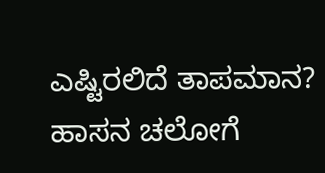ಎಷ್ಟಿರಲಿದೆ ತಾಪಮಾನ?
ಹಾಸನ ಚಲೋಗೆ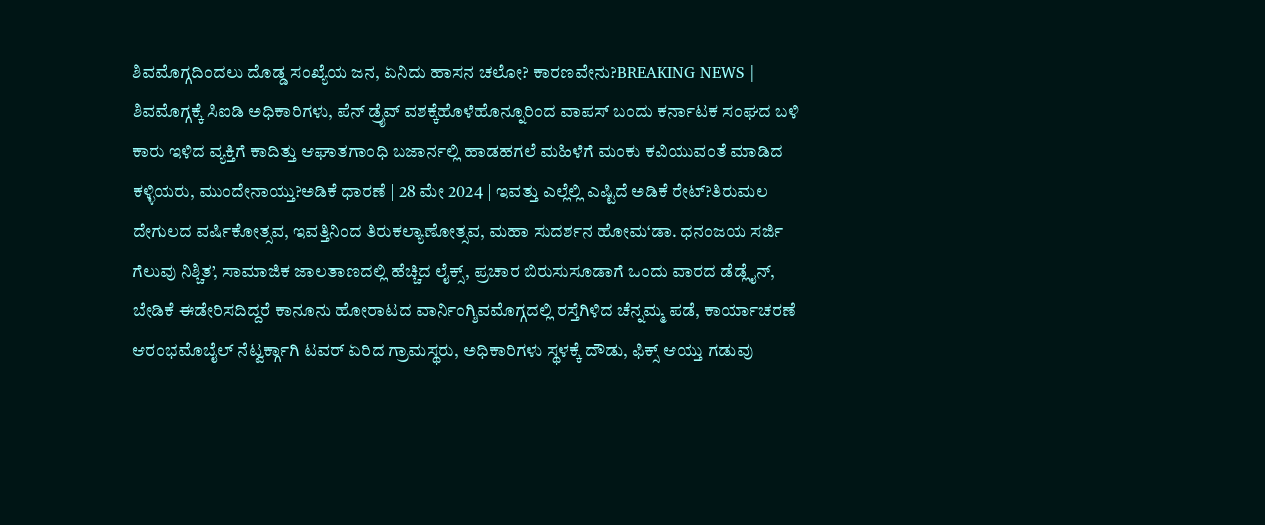ಶಿವಮೊಗ್ಗದಿಂದಲು ದೊಡ್ಡ ಸಂಖ್ಯೆಯ ಜನ, ಏನಿದು ಹಾಸನ ಚಲೋ? ಕಾರಣವೇನು?BREAKING NEWS | ಶಿವಮೊಗ್ಗಕ್ಕೆ ಸಿಐಡಿ ಅಧಿಕಾರಿಗಳು, ಪೆನ್ ಡ್ರೈವ್ ವಶಕ್ಕೆಹೊಳೆಹೊನ್ನೂರಿಂದ ವಾಪಸ್ ಬಂದು ಕರ್ನಾಟಕ ಸಂಘದ ಬಳಿ ಕಾರು ಇಳಿದ ವ್ಯಕ್ತಿಗೆ ಕಾದಿತ್ತು ಆಘಾತಗಾಂಧಿ ಬಜಾರ್ನಲ್ಲಿ ಹಾಡಹಗಲೆ ಮಹಿಳೆಗೆ ಮಂಕು ಕವಿಯುವಂತೆ ಮಾಡಿದ ಕಳ್ಳಿಯರು, ಮುಂದೇನಾಯ್ತು?ಅಡಿಕೆ ಧಾರಣೆ | 28 ಮೇ 2024 | ಇವತ್ತು ಎಲ್ಲೆಲ್ಲಿ ಎಷ್ಟಿದೆ ಅಡಿಕೆ ರೇಟ್?ತಿರುಮಲ ದೇಗುಲದ ವರ್ಷಿಕೋತ್ಸವ, ಇವತ್ತಿನಿಂದ ತಿರುಕಲ್ಯಾಣೋತ್ಸವ, ಮಹಾ ಸುದರ್ಶನ ಹೋಮ‘ಡಾ. ಧನಂಜಯ ಸರ್ಜಿ ಗೆಲುವು ನಿಶ್ಚಿತ’, ಸಾಮಾಜಿಕ ಜಾಲತಾಣದಲ್ಲಿ ಹೆಚ್ಚಿದ ಲೈಕ್ಸ್, ಪ್ರಚಾರ ಬಿರುಸುಸೂಡಾಗೆ ಒಂದು ವಾರದ ಡೆಡ್ಲೈನ್, ಬೇಡಿಕೆ ಈಡೇರಿಸದಿದ್ದರೆ ಕಾನೂನು ಹೋರಾಟದ ವಾರ್ನಿಂಗ್ಶಿವಮೊಗ್ಗದಲ್ಲಿ ರಸ್ತೆಗಿಳಿದ ಚೆನ್ನಮ್ಮ ಪಡೆ, ಕಾರ್ಯಾಚರಣೆ ಆರಂಭಮೊಬೈಲ್ ನೆಟ್ವರ್ಕ್ಗಾಗಿ ಟವರ್ ಏರಿದ ಗ್ರಾಮಸ್ಥರು, ಅಧಿಕಾರಿಗಳು ಸ್ಥಳಕ್ಕೆ ದೌಡು, ಫಿಕ್ಸ್ ಆಯ್ತು ಗಡುವು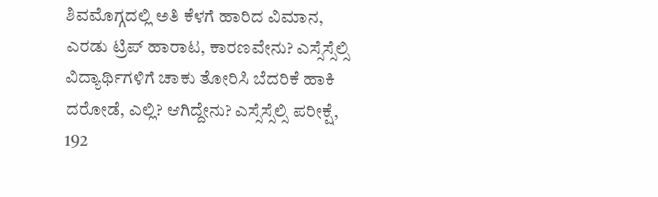ಶಿವಮೊಗ್ಗದಲ್ಲಿ ಅತಿ ಕೆಳಗೆ ಹಾರಿದ ವಿಮಾನ, ಎರಡು ಟ್ರಿಪ್ ಹಾರಾಟ, ಕಾರಣವೇನು? ಎಸ್ಸೆಸ್ಸೆಲ್ಸಿ ವಿದ್ಯಾರ್ಥಿಗಳಿಗೆ ಚಾಕು ತೋರಿಸಿ ಬೆದರಿಕೆ ಹಾಕಿ ದರೋಡೆ, ಎಲ್ಲಿ? ಆಗಿದ್ದೇನು? ಎಸ್ಸೆಸ್ಸೆಲ್ಸಿ ಪರೀಕ್ಷೆ, 192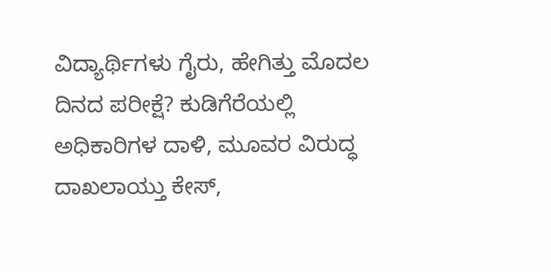ವಿದ್ಯಾರ್ಥಿಗಳು ಗೈರು, ಹೇಗಿತ್ತು ಮೊದಲ ದಿನದ ಪರೀಕ್ಷೆ? ಕುಡಿಗೆರೆಯಲ್ಲಿ ಅಧಿಕಾರಿಗಳ ದಾಳಿ, ಮೂವರ ವಿರುದ್ಧ ದಾಖಲಾಯ್ತು ಕೇಸ್,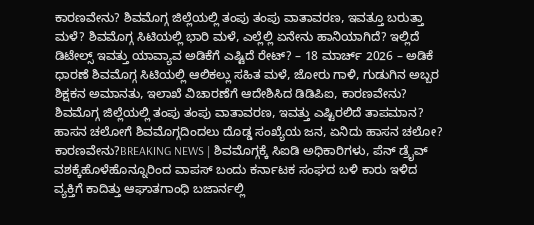ಕಾರಣವೇನು? ಶಿವಮೊಗ್ಗ ಜಿಲ್ಲೆಯಲ್ಲಿ ತಂಪು ತಂಪು ವಾತಾವರಣ, ಇವತ್ತೂ ಬರುತ್ತಾ ಮಳೆ? ಶಿವಮೊಗ್ಗ ಸಿಟಿಯಲ್ಲಿ ಭಾರಿ ಮಳೆ, ಎಲ್ಲೆಲ್ಲಿ ಏನೇನು ಹಾನಿಯಾಗಿದೆ? ಇಲ್ಲಿದೆ ಡಿಟೇಲ್ಸ್ ಇವತ್ತು ಯಾವ್ಯಾವ ಅಡಿಕೆಗೆ ಎಷ್ಟಿದೆ ರೇಟ್? – 18 ಮಾರ್ಚ್ 2026 – ಅಡಿಕೆ ಧಾರಣೆ ಶಿವಮೊಗ್ಗ ಸಿಟಿಯಲ್ಲಿ ಆಲಿಕಲ್ಲು ಸಹಿತ ಮಳೆ, ಜೋರು ಗಾಳಿ, ಗುಡುಗಿನ ಅಬ್ಬರ ಶಿಕ್ಷಕನ ಅಮಾನತು, ಇಲಾಖೆ ವಿಚಾರಣೆಗೆ ಆದೇಶಿಸಿದ ಡಿಡಿಪಿಐ, ಕಾರಣವೇನು? ಶಿವಮೊಗ್ಗ ಜಿಲ್ಲೆಯಲ್ಲಿ ತಂಪು ತಂಪು ವಾತಾವರಣ, ಇವತ್ತು ಎಷ್ಟಿರಲಿದೆ ತಾಪಮಾನ?
ಹಾಸನ ಚಲೋಗೆ ಶಿವಮೊಗ್ಗದಿಂದಲು ದೊಡ್ಡ ಸಂಖ್ಯೆಯ ಜನ, ಏನಿದು ಹಾಸನ ಚಲೋ? ಕಾರಣವೇನು?BREAKING NEWS | ಶಿವಮೊಗ್ಗಕ್ಕೆ ಸಿಐಡಿ ಅಧಿಕಾರಿಗಳು, ಪೆನ್ ಡ್ರೈವ್ ವಶಕ್ಕೆಹೊಳೆಹೊನ್ನೂರಿಂದ ವಾಪಸ್ ಬಂದು ಕರ್ನಾಟಕ ಸಂಘದ ಬಳಿ ಕಾರು ಇಳಿದ ವ್ಯಕ್ತಿಗೆ ಕಾದಿತ್ತು ಆಘಾತಗಾಂಧಿ ಬಜಾರ್ನಲ್ಲಿ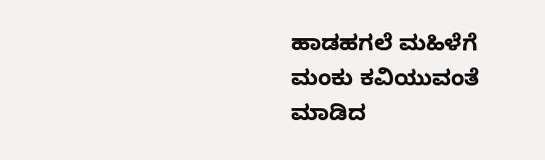ಹಾಡಹಗಲೆ ಮಹಿಳೆಗೆ ಮಂಕು ಕವಿಯುವಂತೆ ಮಾಡಿದ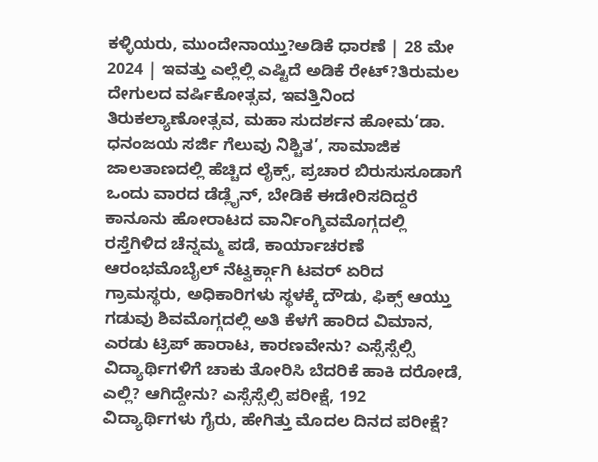ಕಳ್ಳಿಯರು, ಮುಂದೇನಾಯ್ತು?ಅಡಿಕೆ ಧಾರಣೆ | 28 ಮೇ 2024 | ಇವತ್ತು ಎಲ್ಲೆಲ್ಲಿ ಎಷ್ಟಿದೆ ಅಡಿಕೆ ರೇಟ್?ತಿರುಮಲ ದೇಗುಲದ ವರ್ಷಿಕೋತ್ಸವ, ಇವತ್ತಿನಿಂದ ತಿರುಕಲ್ಯಾಣೋತ್ಸವ, ಮಹಾ ಸುದರ್ಶನ ಹೋಮ‘ಡಾ. ಧನಂಜಯ ಸರ್ಜಿ ಗೆಲುವು ನಿಶ್ಚಿತ’, ಸಾಮಾಜಿಕ ಜಾಲತಾಣದಲ್ಲಿ ಹೆಚ್ಚಿದ ಲೈಕ್ಸ್, ಪ್ರಚಾರ ಬಿರುಸುಸೂಡಾಗೆ ಒಂದು ವಾರದ ಡೆಡ್ಲೈನ್, ಬೇಡಿಕೆ ಈಡೇರಿಸದಿದ್ದರೆ ಕಾನೂನು ಹೋರಾಟದ ವಾರ್ನಿಂಗ್ಶಿವಮೊಗ್ಗದಲ್ಲಿ ರಸ್ತೆಗಿಳಿದ ಚೆನ್ನಮ್ಮ ಪಡೆ, ಕಾರ್ಯಾಚರಣೆ ಆರಂಭಮೊಬೈಲ್ ನೆಟ್ವರ್ಕ್ಗಾಗಿ ಟವರ್ ಏರಿದ ಗ್ರಾಮಸ್ಥರು, ಅಧಿಕಾರಿಗಳು ಸ್ಥಳಕ್ಕೆ ದೌಡು, ಫಿಕ್ಸ್ ಆಯ್ತು ಗಡುವು ಶಿವಮೊಗ್ಗದಲ್ಲಿ ಅತಿ ಕೆಳಗೆ ಹಾರಿದ ವಿಮಾನ, ಎರಡು ಟ್ರಿಪ್ ಹಾರಾಟ, ಕಾರಣವೇನು? ಎಸ್ಸೆಸ್ಸೆಲ್ಸಿ ವಿದ್ಯಾರ್ಥಿಗಳಿಗೆ ಚಾಕು ತೋರಿಸಿ ಬೆದರಿಕೆ ಹಾಕಿ ದರೋಡೆ, ಎಲ್ಲಿ? ಆಗಿದ್ದೇನು? ಎಸ್ಸೆಸ್ಸೆಲ್ಸಿ ಪರೀಕ್ಷೆ, 192 ವಿದ್ಯಾರ್ಥಿಗಳು ಗೈರು, ಹೇಗಿತ್ತು ಮೊದಲ ದಿನದ ಪರೀಕ್ಷೆ?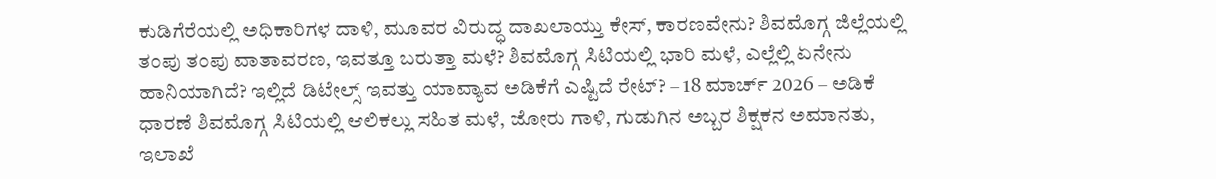ಕುಡಿಗೆರೆಯಲ್ಲಿ ಅಧಿಕಾರಿಗಳ ದಾಳಿ, ಮೂವರ ವಿರುದ್ಧ ದಾಖಲಾಯ್ತು ಕೇಸ್, ಕಾರಣವೇನು? ಶಿವಮೊಗ್ಗ ಜಿಲ್ಲೆಯಲ್ಲಿ ತಂಪು ತಂಪು ವಾತಾವರಣ, ಇವತ್ತೂ ಬರುತ್ತಾ ಮಳೆ? ಶಿವಮೊಗ್ಗ ಸಿಟಿಯಲ್ಲಿ ಭಾರಿ ಮಳೆ, ಎಲ್ಲೆಲ್ಲಿ ಏನೇನು ಹಾನಿಯಾಗಿದೆ? ಇಲ್ಲಿದೆ ಡಿಟೇಲ್ಸ್ ಇವತ್ತು ಯಾವ್ಯಾವ ಅಡಿಕೆಗೆ ಎಷ್ಟಿದೆ ರೇಟ್? – 18 ಮಾರ್ಚ್ 2026 – ಅಡಿಕೆ ಧಾರಣೆ ಶಿವಮೊಗ್ಗ ಸಿಟಿಯಲ್ಲಿ ಆಲಿಕಲ್ಲು ಸಹಿತ ಮಳೆ, ಜೋರು ಗಾಳಿ, ಗುಡುಗಿನ ಅಬ್ಬರ ಶಿಕ್ಷಕನ ಅಮಾನತು, ಇಲಾಖೆ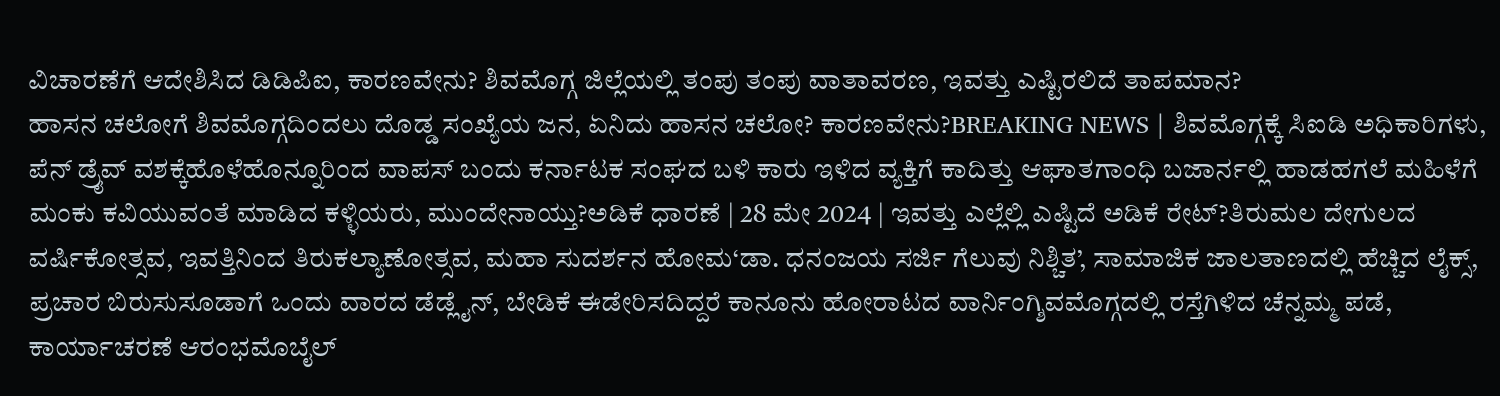ವಿಚಾರಣೆಗೆ ಆದೇಶಿಸಿದ ಡಿಡಿಪಿಐ, ಕಾರಣವೇನು? ಶಿವಮೊಗ್ಗ ಜಿಲ್ಲೆಯಲ್ಲಿ ತಂಪು ತಂಪು ವಾತಾವರಣ, ಇವತ್ತು ಎಷ್ಟಿರಲಿದೆ ತಾಪಮಾನ?
ಹಾಸನ ಚಲೋಗೆ ಶಿವಮೊಗ್ಗದಿಂದಲು ದೊಡ್ಡ ಸಂಖ್ಯೆಯ ಜನ, ಏನಿದು ಹಾಸನ ಚಲೋ? ಕಾರಣವೇನು?BREAKING NEWS | ಶಿವಮೊಗ್ಗಕ್ಕೆ ಸಿಐಡಿ ಅಧಿಕಾರಿಗಳು, ಪೆನ್ ಡ್ರೈವ್ ವಶಕ್ಕೆಹೊಳೆಹೊನ್ನೂರಿಂದ ವಾಪಸ್ ಬಂದು ಕರ್ನಾಟಕ ಸಂಘದ ಬಳಿ ಕಾರು ಇಳಿದ ವ್ಯಕ್ತಿಗೆ ಕಾದಿತ್ತು ಆಘಾತಗಾಂಧಿ ಬಜಾರ್ನಲ್ಲಿ ಹಾಡಹಗಲೆ ಮಹಿಳೆಗೆ ಮಂಕು ಕವಿಯುವಂತೆ ಮಾಡಿದ ಕಳ್ಳಿಯರು, ಮುಂದೇನಾಯ್ತು?ಅಡಿಕೆ ಧಾರಣೆ | 28 ಮೇ 2024 | ಇವತ್ತು ಎಲ್ಲೆಲ್ಲಿ ಎಷ್ಟಿದೆ ಅಡಿಕೆ ರೇಟ್?ತಿರುಮಲ ದೇಗುಲದ ವರ್ಷಿಕೋತ್ಸವ, ಇವತ್ತಿನಿಂದ ತಿರುಕಲ್ಯಾಣೋತ್ಸವ, ಮಹಾ ಸುದರ್ಶನ ಹೋಮ‘ಡಾ. ಧನಂಜಯ ಸರ್ಜಿ ಗೆಲುವು ನಿಶ್ಚಿತ’, ಸಾಮಾಜಿಕ ಜಾಲತಾಣದಲ್ಲಿ ಹೆಚ್ಚಿದ ಲೈಕ್ಸ್, ಪ್ರಚಾರ ಬಿರುಸುಸೂಡಾಗೆ ಒಂದು ವಾರದ ಡೆಡ್ಲೈನ್, ಬೇಡಿಕೆ ಈಡೇರಿಸದಿದ್ದರೆ ಕಾನೂನು ಹೋರಾಟದ ವಾರ್ನಿಂಗ್ಶಿವಮೊಗ್ಗದಲ್ಲಿ ರಸ್ತೆಗಿಳಿದ ಚೆನ್ನಮ್ಮ ಪಡೆ, ಕಾರ್ಯಾಚರಣೆ ಆರಂಭಮೊಬೈಲ್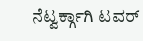ನೆಟ್ವರ್ಕ್ಗಾಗಿ ಟವರ್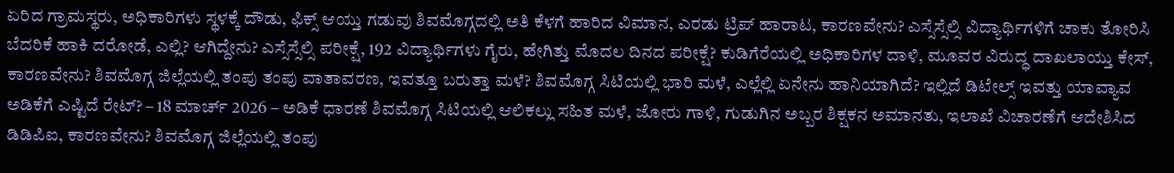ಏರಿದ ಗ್ರಾಮಸ್ಥರು, ಅಧಿಕಾರಿಗಳು ಸ್ಥಳಕ್ಕೆ ದೌಡು, ಫಿಕ್ಸ್ ಆಯ್ತು ಗಡುವು ಶಿವಮೊಗ್ಗದಲ್ಲಿ ಅತಿ ಕೆಳಗೆ ಹಾರಿದ ವಿಮಾನ, ಎರಡು ಟ್ರಿಪ್ ಹಾರಾಟ, ಕಾರಣವೇನು? ಎಸ್ಸೆಸ್ಸೆಲ್ಸಿ ವಿದ್ಯಾರ್ಥಿಗಳಿಗೆ ಚಾಕು ತೋರಿಸಿ ಬೆದರಿಕೆ ಹಾಕಿ ದರೋಡೆ, ಎಲ್ಲಿ? ಆಗಿದ್ದೇನು? ಎಸ್ಸೆಸ್ಸೆಲ್ಸಿ ಪರೀಕ್ಷೆ, 192 ವಿದ್ಯಾರ್ಥಿಗಳು ಗೈರು, ಹೇಗಿತ್ತು ಮೊದಲ ದಿನದ ಪರೀಕ್ಷೆ? ಕುಡಿಗೆರೆಯಲ್ಲಿ ಅಧಿಕಾರಿಗಳ ದಾಳಿ, ಮೂವರ ವಿರುದ್ಧ ದಾಖಲಾಯ್ತು ಕೇಸ್, ಕಾರಣವೇನು? ಶಿವಮೊಗ್ಗ ಜಿಲ್ಲೆಯಲ್ಲಿ ತಂಪು ತಂಪು ವಾತಾವರಣ, ಇವತ್ತೂ ಬರುತ್ತಾ ಮಳೆ? ಶಿವಮೊಗ್ಗ ಸಿಟಿಯಲ್ಲಿ ಭಾರಿ ಮಳೆ, ಎಲ್ಲೆಲ್ಲಿ ಏನೇನು ಹಾನಿಯಾಗಿದೆ? ಇಲ್ಲಿದೆ ಡಿಟೇಲ್ಸ್ ಇವತ್ತು ಯಾವ್ಯಾವ ಅಡಿಕೆಗೆ ಎಷ್ಟಿದೆ ರೇಟ್? – 18 ಮಾರ್ಚ್ 2026 – ಅಡಿಕೆ ಧಾರಣೆ ಶಿವಮೊಗ್ಗ ಸಿಟಿಯಲ್ಲಿ ಆಲಿಕಲ್ಲು ಸಹಿತ ಮಳೆ, ಜೋರು ಗಾಳಿ, ಗುಡುಗಿನ ಅಬ್ಬರ ಶಿಕ್ಷಕನ ಅಮಾನತು, ಇಲಾಖೆ ವಿಚಾರಣೆಗೆ ಆದೇಶಿಸಿದ ಡಿಡಿಪಿಐ, ಕಾರಣವೇನು? ಶಿವಮೊಗ್ಗ ಜಿಲ್ಲೆಯಲ್ಲಿ ತಂಪು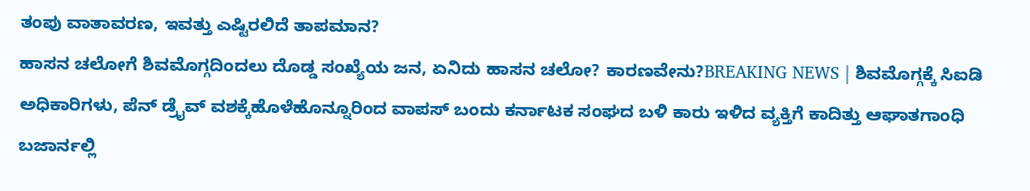ತಂಪು ವಾತಾವರಣ, ಇವತ್ತು ಎಷ್ಟಿರಲಿದೆ ತಾಪಮಾನ?
ಹಾಸನ ಚಲೋಗೆ ಶಿವಮೊಗ್ಗದಿಂದಲು ದೊಡ್ಡ ಸಂಖ್ಯೆಯ ಜನ, ಏನಿದು ಹಾಸನ ಚಲೋ? ಕಾರಣವೇನು?BREAKING NEWS | ಶಿವಮೊಗ್ಗಕ್ಕೆ ಸಿಐಡಿ ಅಧಿಕಾರಿಗಳು, ಪೆನ್ ಡ್ರೈವ್ ವಶಕ್ಕೆಹೊಳೆಹೊನ್ನೂರಿಂದ ವಾಪಸ್ ಬಂದು ಕರ್ನಾಟಕ ಸಂಘದ ಬಳಿ ಕಾರು ಇಳಿದ ವ್ಯಕ್ತಿಗೆ ಕಾದಿತ್ತು ಆಘಾತಗಾಂಧಿ ಬಜಾರ್ನಲ್ಲಿ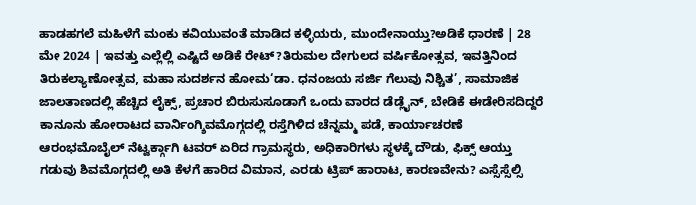ಹಾಡಹಗಲೆ ಮಹಿಳೆಗೆ ಮಂಕು ಕವಿಯುವಂತೆ ಮಾಡಿದ ಕಳ್ಳಿಯರು, ಮುಂದೇನಾಯ್ತು?ಅಡಿಕೆ ಧಾರಣೆ | 28 ಮೇ 2024 | ಇವತ್ತು ಎಲ್ಲೆಲ್ಲಿ ಎಷ್ಟಿದೆ ಅಡಿಕೆ ರೇಟ್?ತಿರುಮಲ ದೇಗುಲದ ವರ್ಷಿಕೋತ್ಸವ, ಇವತ್ತಿನಿಂದ ತಿರುಕಲ್ಯಾಣೋತ್ಸವ, ಮಹಾ ಸುದರ್ಶನ ಹೋಮ‘ಡಾ. ಧನಂಜಯ ಸರ್ಜಿ ಗೆಲುವು ನಿಶ್ಚಿತ’, ಸಾಮಾಜಿಕ ಜಾಲತಾಣದಲ್ಲಿ ಹೆಚ್ಚಿದ ಲೈಕ್ಸ್, ಪ್ರಚಾರ ಬಿರುಸುಸೂಡಾಗೆ ಒಂದು ವಾರದ ಡೆಡ್ಲೈನ್, ಬೇಡಿಕೆ ಈಡೇರಿಸದಿದ್ದರೆ ಕಾನೂನು ಹೋರಾಟದ ವಾರ್ನಿಂಗ್ಶಿವಮೊಗ್ಗದಲ್ಲಿ ರಸ್ತೆಗಿಳಿದ ಚೆನ್ನಮ್ಮ ಪಡೆ, ಕಾರ್ಯಾಚರಣೆ ಆರಂಭಮೊಬೈಲ್ ನೆಟ್ವರ್ಕ್ಗಾಗಿ ಟವರ್ ಏರಿದ ಗ್ರಾಮಸ್ಥರು, ಅಧಿಕಾರಿಗಳು ಸ್ಥಳಕ್ಕೆ ದೌಡು, ಫಿಕ್ಸ್ ಆಯ್ತು ಗಡುವು ಶಿವಮೊಗ್ಗದಲ್ಲಿ ಅತಿ ಕೆಳಗೆ ಹಾರಿದ ವಿಮಾನ, ಎರಡು ಟ್ರಿಪ್ ಹಾರಾಟ, ಕಾರಣವೇನು? ಎಸ್ಸೆಸ್ಸೆಲ್ಸಿ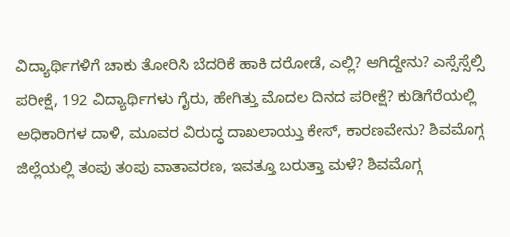ವಿದ್ಯಾರ್ಥಿಗಳಿಗೆ ಚಾಕು ತೋರಿಸಿ ಬೆದರಿಕೆ ಹಾಕಿ ದರೋಡೆ, ಎಲ್ಲಿ? ಆಗಿದ್ದೇನು? ಎಸ್ಸೆಸ್ಸೆಲ್ಸಿ ಪರೀಕ್ಷೆ, 192 ವಿದ್ಯಾರ್ಥಿಗಳು ಗೈರು, ಹೇಗಿತ್ತು ಮೊದಲ ದಿನದ ಪರೀಕ್ಷೆ? ಕುಡಿಗೆರೆಯಲ್ಲಿ ಅಧಿಕಾರಿಗಳ ದಾಳಿ, ಮೂವರ ವಿರುದ್ಧ ದಾಖಲಾಯ್ತು ಕೇಸ್, ಕಾರಣವೇನು? ಶಿವಮೊಗ್ಗ ಜಿಲ್ಲೆಯಲ್ಲಿ ತಂಪು ತಂಪು ವಾತಾವರಣ, ಇವತ್ತೂ ಬರುತ್ತಾ ಮಳೆ? ಶಿವಮೊಗ್ಗ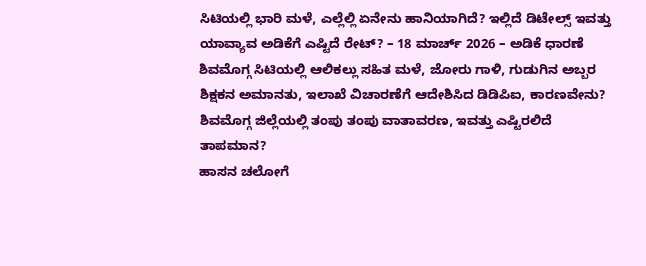ಸಿಟಿಯಲ್ಲಿ ಭಾರಿ ಮಳೆ, ಎಲ್ಲೆಲ್ಲಿ ಏನೇನು ಹಾನಿಯಾಗಿದೆ? ಇಲ್ಲಿದೆ ಡಿಟೇಲ್ಸ್ ಇವತ್ತು ಯಾವ್ಯಾವ ಅಡಿಕೆಗೆ ಎಷ್ಟಿದೆ ರೇಟ್? – 18 ಮಾರ್ಚ್ 2026 – ಅಡಿಕೆ ಧಾರಣೆ ಶಿವಮೊಗ್ಗ ಸಿಟಿಯಲ್ಲಿ ಆಲಿಕಲ್ಲು ಸಹಿತ ಮಳೆ, ಜೋರು ಗಾಳಿ, ಗುಡುಗಿನ ಅಬ್ಬರ ಶಿಕ್ಷಕನ ಅಮಾನತು, ಇಲಾಖೆ ವಿಚಾರಣೆಗೆ ಆದೇಶಿಸಿದ ಡಿಡಿಪಿಐ, ಕಾರಣವೇನು? ಶಿವಮೊಗ್ಗ ಜಿಲ್ಲೆಯಲ್ಲಿ ತಂಪು ತಂಪು ವಾತಾವರಣ, ಇವತ್ತು ಎಷ್ಟಿರಲಿದೆ ತಾಪಮಾನ?
ಹಾಸನ ಚಲೋಗೆ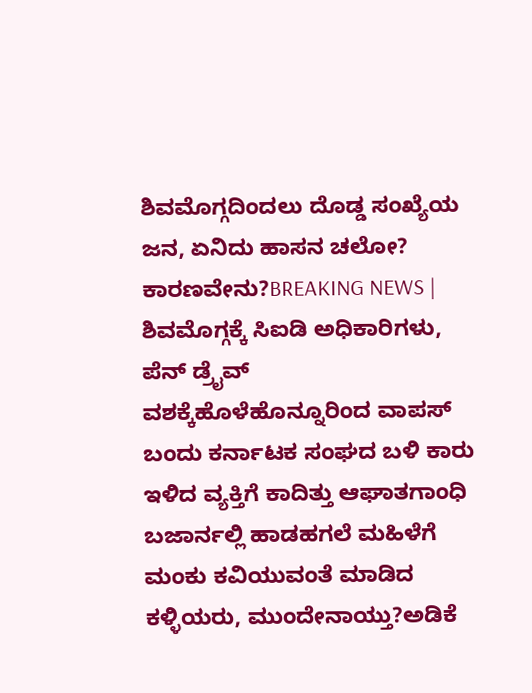ಶಿವಮೊಗ್ಗದಿಂದಲು ದೊಡ್ಡ ಸಂಖ್ಯೆಯ ಜನ, ಏನಿದು ಹಾಸನ ಚಲೋ? ಕಾರಣವೇನು?BREAKING NEWS | ಶಿವಮೊಗ್ಗಕ್ಕೆ ಸಿಐಡಿ ಅಧಿಕಾರಿಗಳು, ಪೆನ್ ಡ್ರೈವ್ ವಶಕ್ಕೆಹೊಳೆಹೊನ್ನೂರಿಂದ ವಾಪಸ್ ಬಂದು ಕರ್ನಾಟಕ ಸಂಘದ ಬಳಿ ಕಾರು ಇಳಿದ ವ್ಯಕ್ತಿಗೆ ಕಾದಿತ್ತು ಆಘಾತಗಾಂಧಿ ಬಜಾರ್ನಲ್ಲಿ ಹಾಡಹಗಲೆ ಮಹಿಳೆಗೆ ಮಂಕು ಕವಿಯುವಂತೆ ಮಾಡಿದ ಕಳ್ಳಿಯರು, ಮುಂದೇನಾಯ್ತು?ಅಡಿಕೆ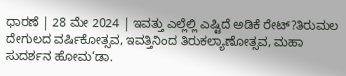ಧಾರಣೆ | 28 ಮೇ 2024 | ಇವತ್ತು ಎಲ್ಲೆಲ್ಲಿ ಎಷ್ಟಿದೆ ಅಡಿಕೆ ರೇಟ್?ತಿರುಮಲ ದೇಗುಲದ ವರ್ಷಿಕೋತ್ಸವ, ಇವತ್ತಿನಿಂದ ತಿರುಕಲ್ಯಾಣೋತ್ಸವ, ಮಹಾ ಸುದರ್ಶನ ಹೋಮ‘ಡಾ.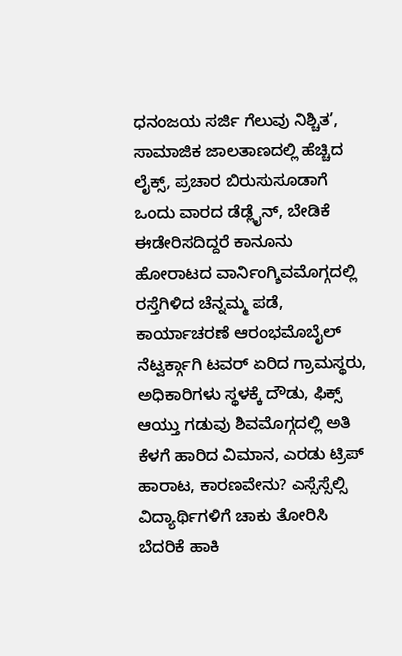ಧನಂಜಯ ಸರ್ಜಿ ಗೆಲುವು ನಿಶ್ಚಿತ’, ಸಾಮಾಜಿಕ ಜಾಲತಾಣದಲ್ಲಿ ಹೆಚ್ಚಿದ ಲೈಕ್ಸ್, ಪ್ರಚಾರ ಬಿರುಸುಸೂಡಾಗೆ ಒಂದು ವಾರದ ಡೆಡ್ಲೈನ್, ಬೇಡಿಕೆ ಈಡೇರಿಸದಿದ್ದರೆ ಕಾನೂನು ಹೋರಾಟದ ವಾರ್ನಿಂಗ್ಶಿವಮೊಗ್ಗದಲ್ಲಿ ರಸ್ತೆಗಿಳಿದ ಚೆನ್ನಮ್ಮ ಪಡೆ, ಕಾರ್ಯಾಚರಣೆ ಆರಂಭಮೊಬೈಲ್ ನೆಟ್ವರ್ಕ್ಗಾಗಿ ಟವರ್ ಏರಿದ ಗ್ರಾಮಸ್ಥರು, ಅಧಿಕಾರಿಗಳು ಸ್ಥಳಕ್ಕೆ ದೌಡು, ಫಿಕ್ಸ್ ಆಯ್ತು ಗಡುವು ಶಿವಮೊಗ್ಗದಲ್ಲಿ ಅತಿ ಕೆಳಗೆ ಹಾರಿದ ವಿಮಾನ, ಎರಡು ಟ್ರಿಪ್ ಹಾರಾಟ, ಕಾರಣವೇನು? ಎಸ್ಸೆಸ್ಸೆಲ್ಸಿ ವಿದ್ಯಾರ್ಥಿಗಳಿಗೆ ಚಾಕು ತೋರಿಸಿ ಬೆದರಿಕೆ ಹಾಕಿ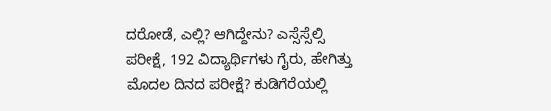ದರೋಡೆ, ಎಲ್ಲಿ? ಆಗಿದ್ದೇನು? ಎಸ್ಸೆಸ್ಸೆಲ್ಸಿ ಪರೀಕ್ಷೆ, 192 ವಿದ್ಯಾರ್ಥಿಗಳು ಗೈರು, ಹೇಗಿತ್ತು ಮೊದಲ ದಿನದ ಪರೀಕ್ಷೆ? ಕುಡಿಗೆರೆಯಲ್ಲಿ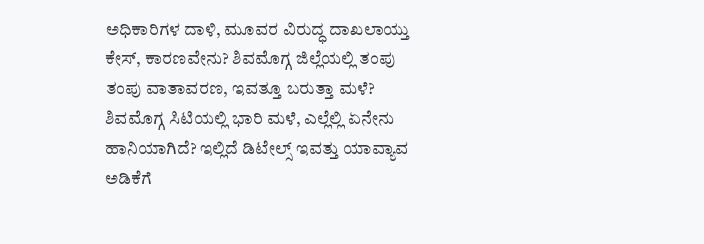ಅಧಿಕಾರಿಗಳ ದಾಳಿ, ಮೂವರ ವಿರುದ್ಧ ದಾಖಲಾಯ್ತು ಕೇಸ್, ಕಾರಣವೇನು? ಶಿವಮೊಗ್ಗ ಜಿಲ್ಲೆಯಲ್ಲಿ ತಂಪು ತಂಪು ವಾತಾವರಣ, ಇವತ್ತೂ ಬರುತ್ತಾ ಮಳೆ? ಶಿವಮೊಗ್ಗ ಸಿಟಿಯಲ್ಲಿ ಭಾರಿ ಮಳೆ, ಎಲ್ಲೆಲ್ಲಿ ಏನೇನು ಹಾನಿಯಾಗಿದೆ? ಇಲ್ಲಿದೆ ಡಿಟೇಲ್ಸ್ ಇವತ್ತು ಯಾವ್ಯಾವ ಅಡಿಕೆಗೆ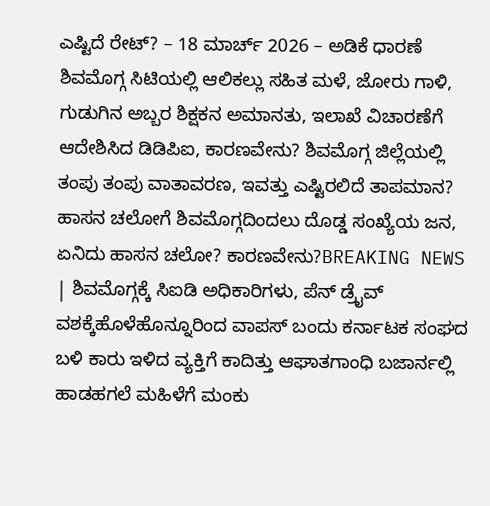ಎಷ್ಟಿದೆ ರೇಟ್? – 18 ಮಾರ್ಚ್ 2026 – ಅಡಿಕೆ ಧಾರಣೆ ಶಿವಮೊಗ್ಗ ಸಿಟಿಯಲ್ಲಿ ಆಲಿಕಲ್ಲು ಸಹಿತ ಮಳೆ, ಜೋರು ಗಾಳಿ, ಗುಡುಗಿನ ಅಬ್ಬರ ಶಿಕ್ಷಕನ ಅಮಾನತು, ಇಲಾಖೆ ವಿಚಾರಣೆಗೆ ಆದೇಶಿಸಿದ ಡಿಡಿಪಿಐ, ಕಾರಣವೇನು? ಶಿವಮೊಗ್ಗ ಜಿಲ್ಲೆಯಲ್ಲಿ ತಂಪು ತಂಪು ವಾತಾವರಣ, ಇವತ್ತು ಎಷ್ಟಿರಲಿದೆ ತಾಪಮಾನ?
ಹಾಸನ ಚಲೋಗೆ ಶಿವಮೊಗ್ಗದಿಂದಲು ದೊಡ್ಡ ಸಂಖ್ಯೆಯ ಜನ, ಏನಿದು ಹಾಸನ ಚಲೋ? ಕಾರಣವೇನು?BREAKING NEWS | ಶಿವಮೊಗ್ಗಕ್ಕೆ ಸಿಐಡಿ ಅಧಿಕಾರಿಗಳು, ಪೆನ್ ಡ್ರೈವ್ ವಶಕ್ಕೆಹೊಳೆಹೊನ್ನೂರಿಂದ ವಾಪಸ್ ಬಂದು ಕರ್ನಾಟಕ ಸಂಘದ ಬಳಿ ಕಾರು ಇಳಿದ ವ್ಯಕ್ತಿಗೆ ಕಾದಿತ್ತು ಆಘಾತಗಾಂಧಿ ಬಜಾರ್ನಲ್ಲಿ ಹಾಡಹಗಲೆ ಮಹಿಳೆಗೆ ಮಂಕು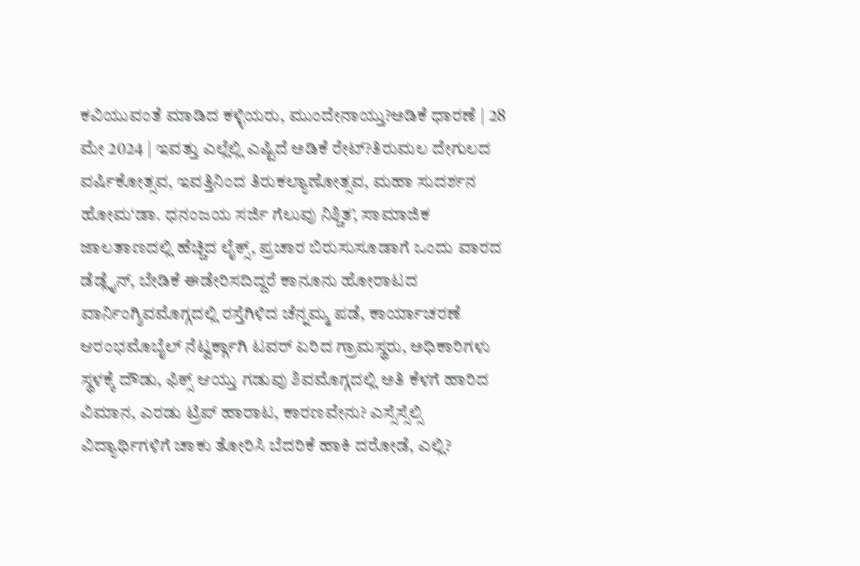ಕವಿಯುವಂತೆ ಮಾಡಿದ ಕಳ್ಳಿಯರು, ಮುಂದೇನಾಯ್ತು?ಅಡಿಕೆ ಧಾರಣೆ | 28 ಮೇ 2024 | ಇವತ್ತು ಎಲ್ಲೆಲ್ಲಿ ಎಷ್ಟಿದೆ ಅಡಿಕೆ ರೇಟ್?ತಿರುಮಲ ದೇಗುಲದ ವರ್ಷಿಕೋತ್ಸವ, ಇವತ್ತಿನಿಂದ ತಿರುಕಲ್ಯಾಣೋತ್ಸವ, ಮಹಾ ಸುದರ್ಶನ ಹೋಮ‘ಡಾ. ಧನಂಜಯ ಸರ್ಜಿ ಗೆಲುವು ನಿಶ್ಚಿತ’, ಸಾಮಾಜಿಕ ಜಾಲತಾಣದಲ್ಲಿ ಹೆಚ್ಚಿದ ಲೈಕ್ಸ್, ಪ್ರಚಾರ ಬಿರುಸುಸೂಡಾಗೆ ಒಂದು ವಾರದ ಡೆಡ್ಲೈನ್, ಬೇಡಿಕೆ ಈಡೇರಿಸದಿದ್ದರೆ ಕಾನೂನು ಹೋರಾಟದ ವಾರ್ನಿಂಗ್ಶಿವಮೊಗ್ಗದಲ್ಲಿ ರಸ್ತೆಗಿಳಿದ ಚೆನ್ನಮ್ಮ ಪಡೆ, ಕಾರ್ಯಾಚರಣೆ ಆರಂಭಮೊಬೈಲ್ ನೆಟ್ವರ್ಕ್ಗಾಗಿ ಟವರ್ ಏರಿದ ಗ್ರಾಮಸ್ಥರು, ಅಧಿಕಾರಿಗಳು ಸ್ಥಳಕ್ಕೆ ದೌಡು, ಫಿಕ್ಸ್ ಆಯ್ತು ಗಡುವು ಶಿವಮೊಗ್ಗದಲ್ಲಿ ಅತಿ ಕೆಳಗೆ ಹಾರಿದ ವಿಮಾನ, ಎರಡು ಟ್ರಿಪ್ ಹಾರಾಟ, ಕಾರಣವೇನು? ಎಸ್ಸೆಸ್ಸೆಲ್ಸಿ ವಿದ್ಯಾರ್ಥಿಗಳಿಗೆ ಚಾಕು ತೋರಿಸಿ ಬೆದರಿಕೆ ಹಾಕಿ ದರೋಡೆ, ಎಲ್ಲಿ?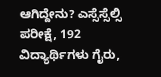ಆಗಿದ್ದೇನು? ಎಸ್ಸೆಸ್ಸೆಲ್ಸಿ ಪರೀಕ್ಷೆ, 192 ವಿದ್ಯಾರ್ಥಿಗಳು ಗೈರು,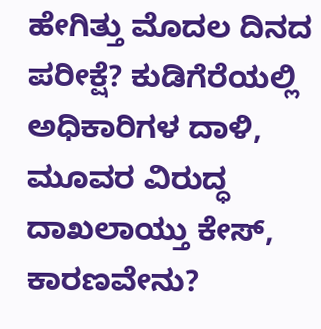ಹೇಗಿತ್ತು ಮೊದಲ ದಿನದ ಪರೀಕ್ಷೆ? ಕುಡಿಗೆರೆಯಲ್ಲಿ ಅಧಿಕಾರಿಗಳ ದಾಳಿ, ಮೂವರ ವಿರುದ್ಧ ದಾಖಲಾಯ್ತು ಕೇಸ್, ಕಾರಣವೇನು?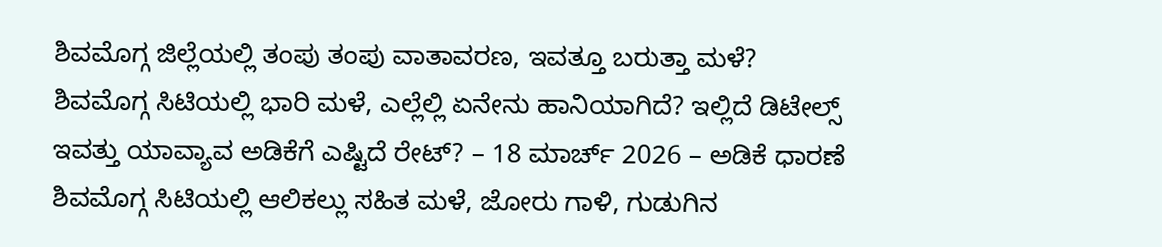ಶಿವಮೊಗ್ಗ ಜಿಲ್ಲೆಯಲ್ಲಿ ತಂಪು ತಂಪು ವಾತಾವರಣ, ಇವತ್ತೂ ಬರುತ್ತಾ ಮಳೆ? ಶಿವಮೊಗ್ಗ ಸಿಟಿಯಲ್ಲಿ ಭಾರಿ ಮಳೆ, ಎಲ್ಲೆಲ್ಲಿ ಏನೇನು ಹಾನಿಯಾಗಿದೆ? ಇಲ್ಲಿದೆ ಡಿಟೇಲ್ಸ್ ಇವತ್ತು ಯಾವ್ಯಾವ ಅಡಿಕೆಗೆ ಎಷ್ಟಿದೆ ರೇಟ್? – 18 ಮಾರ್ಚ್ 2026 – ಅಡಿಕೆ ಧಾರಣೆ ಶಿವಮೊಗ್ಗ ಸಿಟಿಯಲ್ಲಿ ಆಲಿಕಲ್ಲು ಸಹಿತ ಮಳೆ, ಜೋರು ಗಾಳಿ, ಗುಡುಗಿನ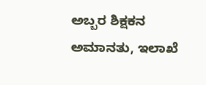ಅಬ್ಬರ ಶಿಕ್ಷಕನ ಅಮಾನತು, ಇಲಾಖೆ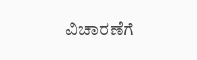ವಿಚಾರಣೆಗೆ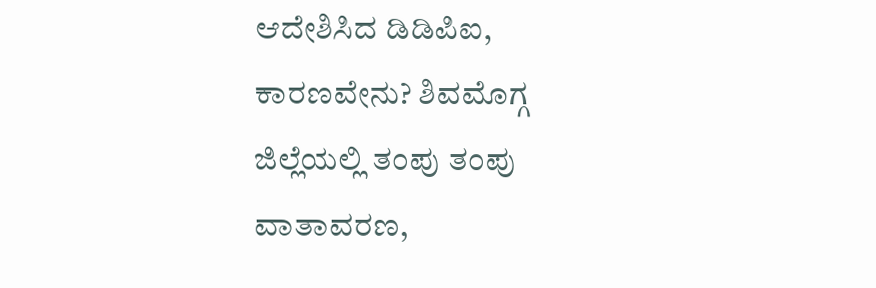ಆದೇಶಿಸಿದ ಡಿಡಿಪಿಐ, ಕಾರಣವೇನು? ಶಿವಮೊಗ್ಗ ಜಿಲ್ಲೆಯಲ್ಲಿ ತಂಪು ತಂಪು ವಾತಾವರಣ,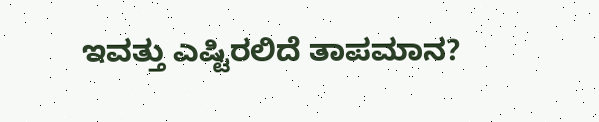ಇವತ್ತು ಎಷ್ಟಿರಲಿದೆ ತಾಪಮಾನ?